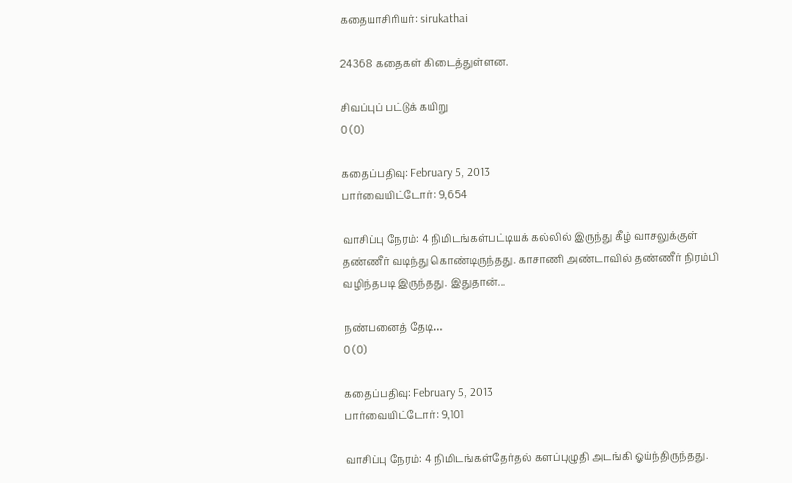கதையாசிரியர்: sirukathai

24368 கதைகள் கிடைத்துள்ளன.

சிவப்புப் பட்டுக் கயிறு
0 (0)

கதைப்பதிவு: February 5, 2013
பார்வையிட்டோர்: 9,654

வாசிப்பு நேரம்: 4 நிமிடங்கள்பட்டியக் கல்லில் இருந்து கீழ் வாசலுக்குள் தண்ணீர் வடிந்து கொண்டிருந்தது. காசாணி அண்டாவில் தண்ணீர் நிரம்பி வழிந்தபடி இருந்தது. இதுதான்...

நண்பனைத் தேடி…
0 (0)

கதைப்பதிவு: February 5, 2013
பார்வையிட்டோர்: 9,101

வாசிப்பு நேரம்: 4 நிமிடங்கள்தேர்தல் களப்புழுதி அடங்கி ஓய்ந்திருந்தது.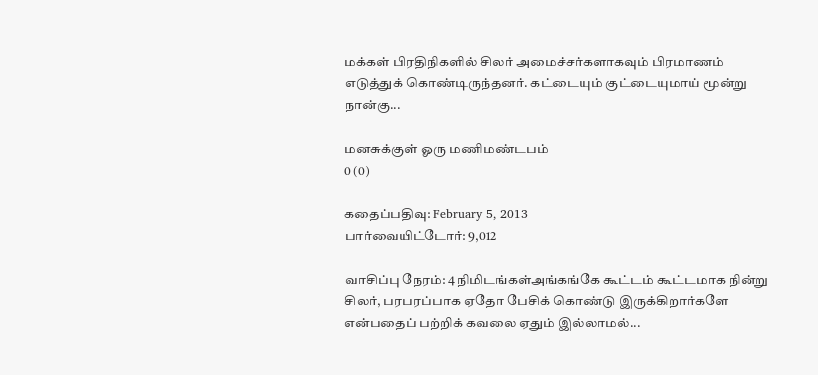மக்கள் பிரதிநிகளில் சிலர் அமைச்சர்களாகவும் பிரமாணம் எடுத்துக் கொண்டிருந்தனர். கட்டையும் குட்டையுமாய் மூன்று நான்கு...

மனசுக்குள் ஓரு மணிமண்டபம்
0 (0)

கதைப்பதிவு: February 5, 2013
பார்வையிட்டோர்: 9,012

வாசிப்பு நேரம்: 4 நிமிடங்கள்அங்கங்கே கூட்டம் கூட்டமாக நின்று சிலர், பரபரப்பாக ஏதோ பேசிக் கொண்டு இருக்கிறார்களே என்பதைப் பற்றிக் கவலை ஏதும் இல்லாமல்...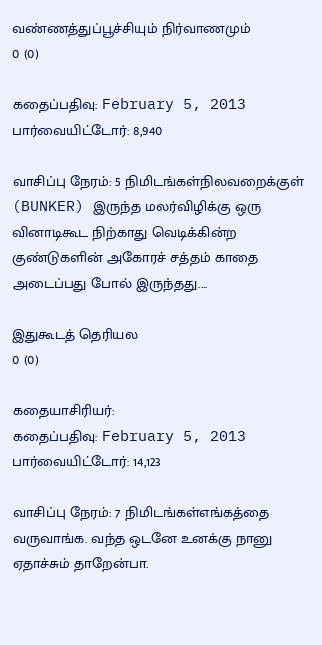வண்ணத்துப்பூச்சியும் நிர்வாணமும்
0 (0)

கதைப்பதிவு: February 5, 2013
பார்வையிட்டோர்: 8,940

வாசிப்பு நேரம்: 5 நிமிடங்கள்நிலவறைக்குள் (BUNKER) இருந்த மலர்விழிக்கு ஒரு வினாடிகூட நிற்காது வெடிக்கின்ற குண்டுகளின் அகோரச் சத்தம் காதை அடைப்பது போல் இருந்தது....

இதுகூடத் தெரியல
0 (0)

கதையாசிரியர்:
கதைப்பதிவு: February 5, 2013
பார்வையிட்டோர்: 14,123

வாசிப்பு நேரம்: 7 நிமிடங்கள்எங்கத்தை வருவாங்க. வந்த ஒடனே உனக்கு நானு ஏதாச்சும் தாறேன்பா.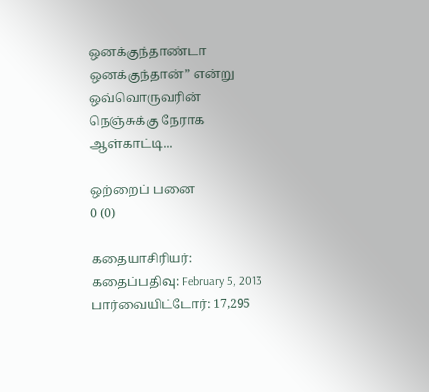ஒனக்குந்தாண்டா ஒனக்குந்தான்” என்று ஒவ்வொருவரின் நெஞ்சுக்கு நேராக ஆள்காட்டி...

ஒற்றைப் பனை
0 (0)

கதையாசிரியர்:
கதைப்பதிவு: February 5, 2013
பார்வையிட்டோர்: 17,295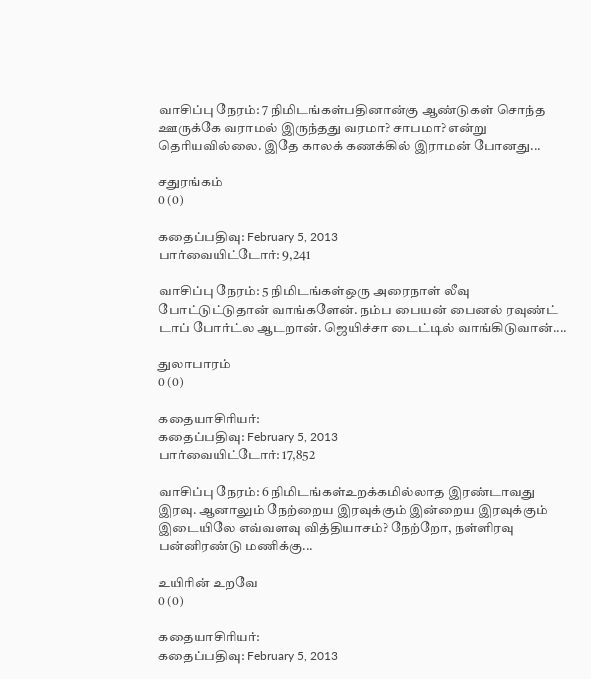வாசிப்பு நேரம்: 7 நிமிடங்கள்பதினான்கு ஆண்டுகள் சொந்த ஊருக்கே வராமல் இருந்தது வரமா? சாபமா? என்று தெரியவில்லை. இதே காலக் கணக்கில் இராமன் போனது...

சதுரங்கம்
0 (0)

கதைப்பதிவு: February 5, 2013
பார்வையிட்டோர்: 9,241

வாசிப்பு நேரம்: 5 நிமிடங்கள்ஒரு அரைநாள் லீவு போட்டுட்டுதான் வாங்களேன். நம்ப பையன் பைனல் ரவுண்ட் டாப் போர்ட்ல ஆடறான். ஜெயிச்சா டைட்டில் வாங்கிடுவான்....

துலாபாரம்
0 (0)

கதையாசிரியர்:
கதைப்பதிவு: February 5, 2013
பார்வையிட்டோர்: 17,852

வாசிப்பு நேரம்: 6 நிமிடங்கள்உறக்கமில்லாத இரண்டாவது இரவு. ஆனாலும் நேற்றைய இரவுக்கும் இன்றைய இரவுக்கும் இடையிலே எவ்வளவு வித்தியாசம்? நேற்றோ, நள்ளிரவு பன்னிரண்டு மணிக்கு...

உயிரின் உறவே
0 (0)

கதையாசிரியர்:
கதைப்பதிவு: February 5, 2013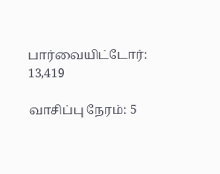பார்வையிட்டோர்: 13,419

வாசிப்பு நேரம்: 5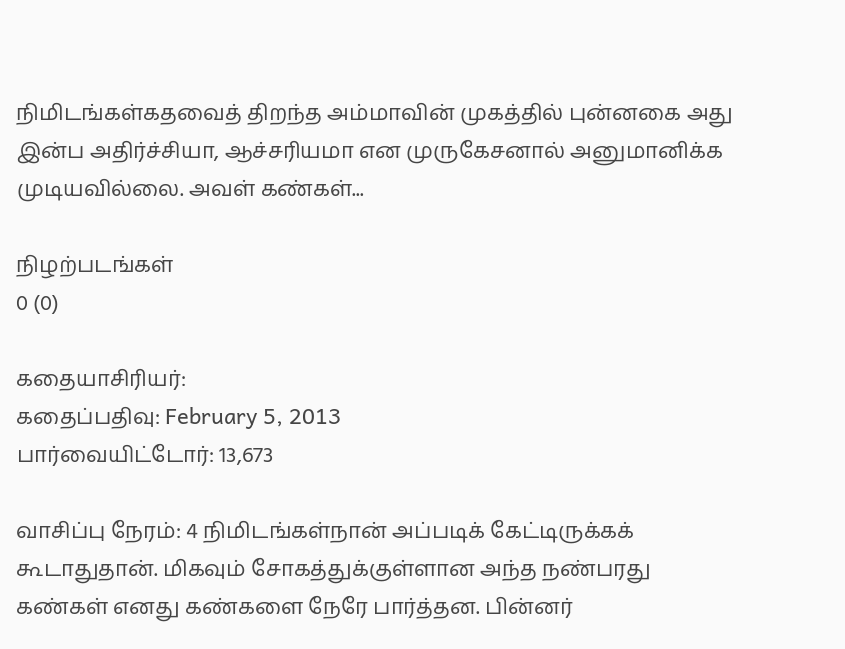நிமிடங்கள்கதவைத் திறந்த அம்மாவின் முகத்தில் புன்னகை அது இன்ப அதிர்ச்சியா, ஆச்சரியமா என முருகேசனால் அனுமானிக்க முடியவில்லை. அவள் கண்கள்...

நிழற்படங்கள்
0 (0)

கதையாசிரியர்:
கதைப்பதிவு: February 5, 2013
பார்வையிட்டோர்: 13,673

வாசிப்பு நேரம்: 4 நிமிடங்கள்நான் அப்படிக் கேட்டிருக்கக் கூடாதுதான். மிகவும் சோகத்துக்குள்ளான அந்த நண்பரது கண்கள் எனது கண்களை நேரே பார்த்தன. பின்னர்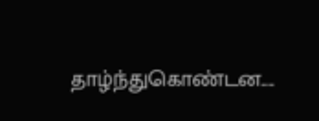தாழ்ந்துகொண்டன....